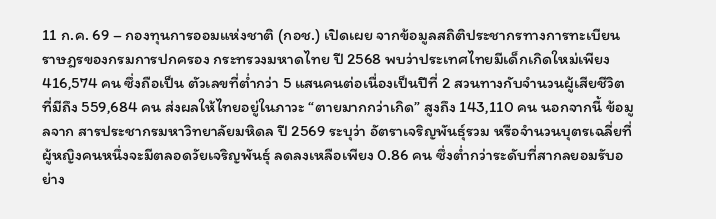11 ก.ค. 69 – กองทุนการออมแห่งชาติ (กอช.) เปิดเผย จากข้อมูลสถิติประชากรทางการทะเบียนราษฎรของกรมการปกครอง กระทรวงมหาดไทย ปี 2568 พบว่าประเทศไทยมีเด็กเกิดใหม่เพียง 416,574 คน ซึ่งถือเป็น ตัวเลขที่ต่ำกว่า 5 แสนคนต่อเนื่องเป็นปีที่ 2 สวนทางกับจำนวนผู้เสียชีวิตที่มีถึง 559,684 คน ส่งผลให้ไทยอยู่ในภาวะ “ตายมากกว่าเกิด” สูงถึง 143,110 คน นอกจากนี้ ข้อมูลจาก สารประชากรมหาวิทยาลัยมหิดล ปี 2569 ระบุว่า อัตราเจริญพันธุ์รวม หรือจำนวนบุตรเฉลี่ยที่ผู้หญิงคนหนึ่งจะมีตลอดวัยเจริญพันธุ์ ลดลงเหลือเพียง 0.86 คน ซึ่งต่ำกว่าระดับที่สากลยอมรับอย่าง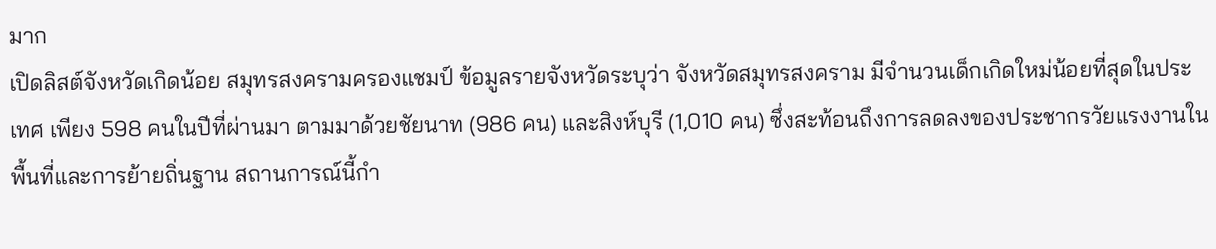มาก
เปิดลิสต์จังหวัดเกิดน้อย สมุทรสงครามครองแชมป์ ข้อมูลรายจังหวัดระบุว่า จังหวัดสมุทรสงคราม มีจำนวนเด็กเกิดใหม่น้อยที่สุดในประเทศ เพียง 598 คนในปีที่ผ่านมา ตามมาด้วยชัยนาท (986 คน) และสิงห์บุรี (1,010 คน) ซึ่งสะท้อนถึงการลดลงของประชากรวัยแรงงานในพื้นที่และการย้ายถิ่นฐาน สถานการณ์นี้กำ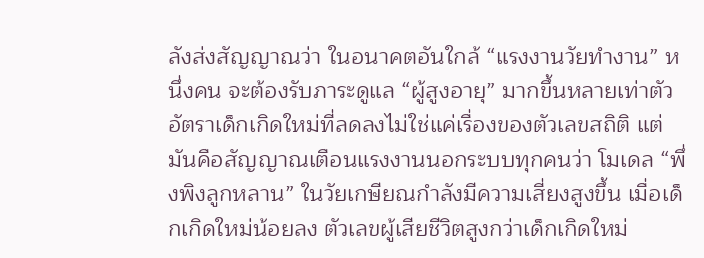ลังส่งสัญญาณว่า ในอนาคตอันใกล้ “แรงงานวัยทำงาน” หนึ่งคน จะต้องรับภาระดูแล “ผู้สูงอายุ” มากขึ้นหลายเท่าตัว
อัตราเด็กเกิดใหม่ที่ลดลงไม่ใช่แค่เรื่องของตัวเลขสถิติ แต่มันคือสัญญาณเตือนแรงงานนอกระบบทุกคนว่า โมเดล “พึ่งพิงลูกหลาน” ในวัยเกษียณกำลังมีความเสี่ยงสูงขึ้น เมื่อเด็กเกิดใหม่น้อยลง ตัวเลขผู้เสียชีวิตสูงกว่าเด็กเกิดใหม่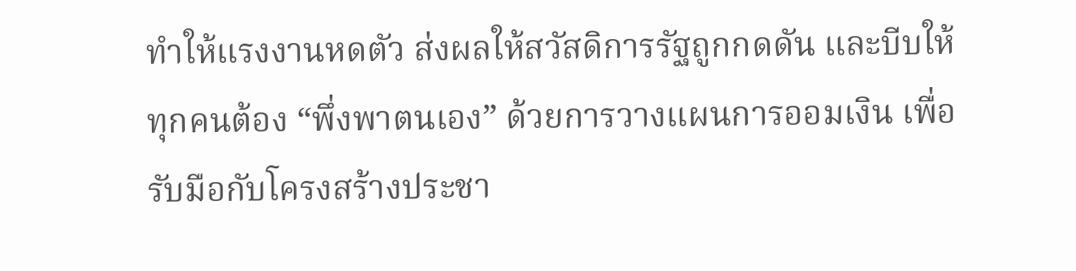ทำให้แรงงานหดตัว ส่งผลให้สวัสดิการรัฐถูกกดดัน และบีบให้ทุกคนต้อง “พึ่งพาตนเอง” ด้วยการวางแผนการออมเงิน เพื่อรับมือกับโครงสร้างประชา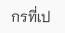กรที่เป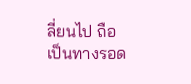ลี่ยนไป ถือเป็นทางรอด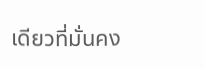เดียวที่มั่นคง